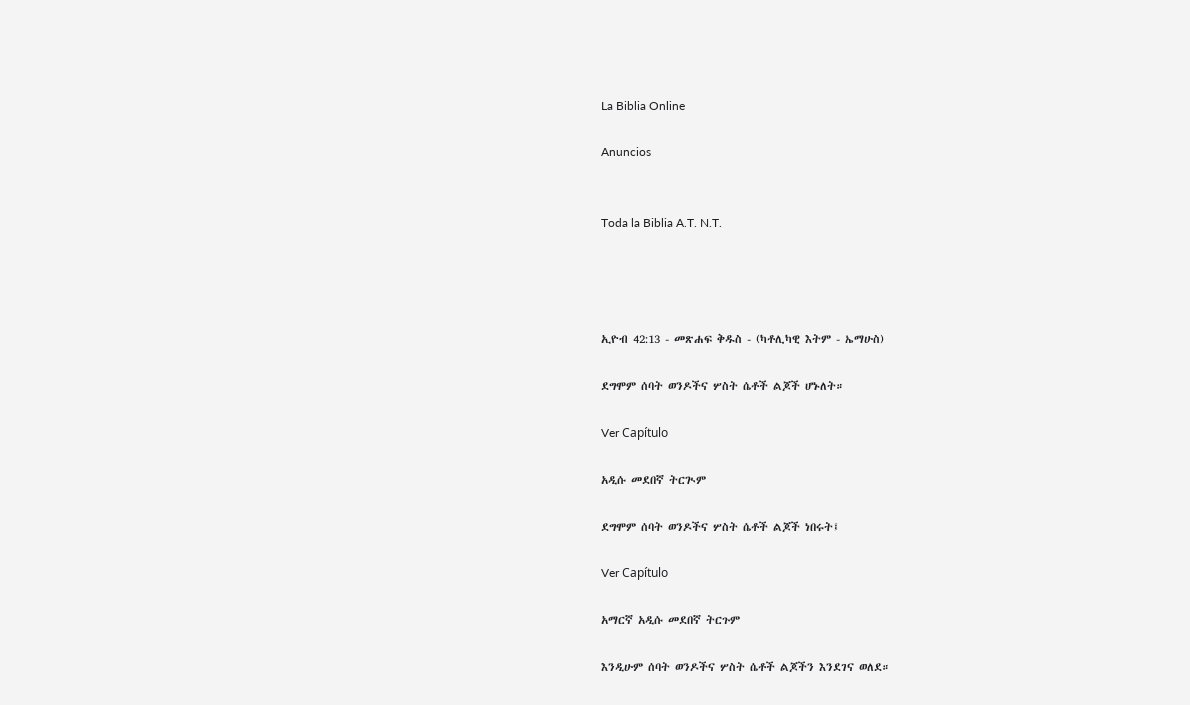La Biblia Online

Anuncios


Toda la Biblia A.T. N.T.




ኢዮብ 42:13 - መጽሐፍ ቅዱስ - (ካቶሊካዊ እትም - ኤማሁስ)

ደግሞም ሰባት ወንዶችና ሦስት ሴቶች ልጆች ሆኑለት።

Ver Capítulo

አዲሱ መደበኛ ትርጒም

ደግሞም ሰባት ወንዶችና ሦስት ሴቶች ልጆች ነበሩት፤

Ver Capítulo

አማርኛ አዲሱ መደበኛ ትርጉም

እንዲሁም ሰባት ወንዶችና ሦስት ሴቶች ልጆችን እንደገና ወለደ።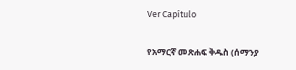Ver Capítulo

የአማርኛ መጽሐፍ ቅዱስ (ሰማንያ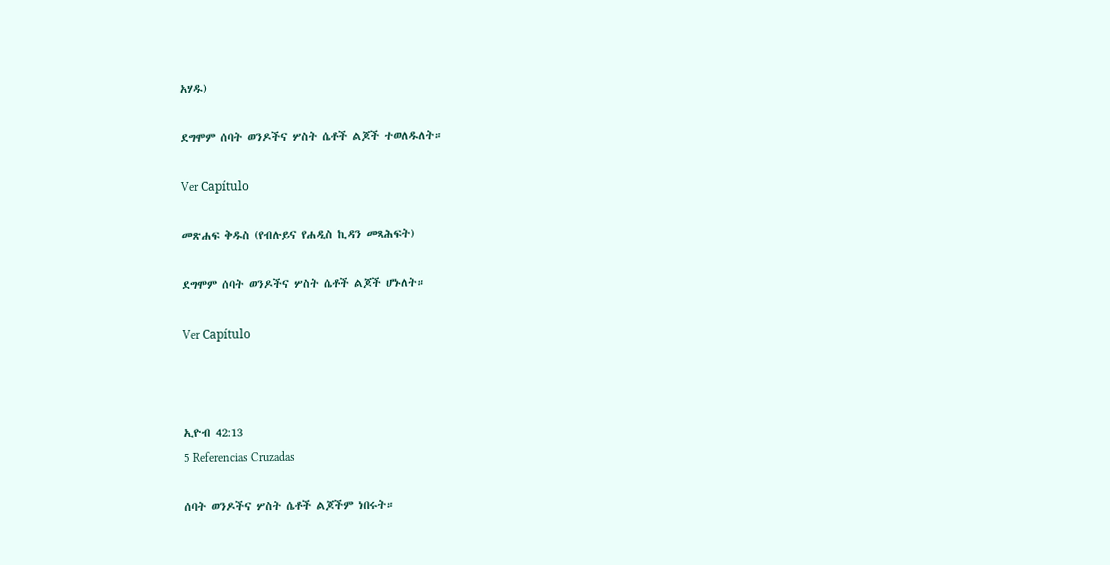አሃዱ)

ደግሞም ሰባት ወንዶችና ሦስት ሴቶች ልጆች ተወለዱለት።

Ver Capítulo

መጽሐፍ ቅዱስ (የብሉይና የሐዲስ ኪዳን መጻሕፍት)

ደግሞም ሰባት ወንዶችና ሦስት ሴቶች ልጆች ሆኑለት።

Ver Capítulo



ኢዮብ 42:13
5 Referencias Cruzadas

ሰባት ወንዶችና ሦስት ሴቶች ልጆችም ነበሩት።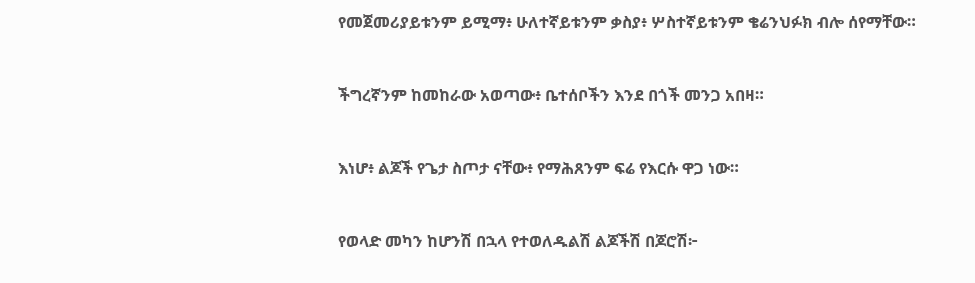የመጀመሪያይቱንም ይሚማ፥ ሁለተኛይቱንም ቃስያ፥ ሦስተኛይቱንም ቄሬንህፉክ ብሎ ሰየማቸው።


ችግረኛንም ከመከራው አወጣው፥ ቤተሰቦችን እንደ በጎች መንጋ አበዛ።


እነሆ፥ ልጆች የጌታ ስጦታ ናቸው፥ የማሕጸንም ፍሬ የእርሱ ዋጋ ነው።


የወላድ መካን ከሆንሽ በኋላ የተወለዱልሽ ልጆችሽ በጆሮሽ፦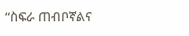“ስፍራ ጠብቦኛልና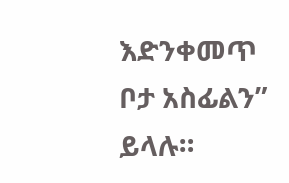እድንቀመጥ ቦታ አስፊልን” ይላሉ።